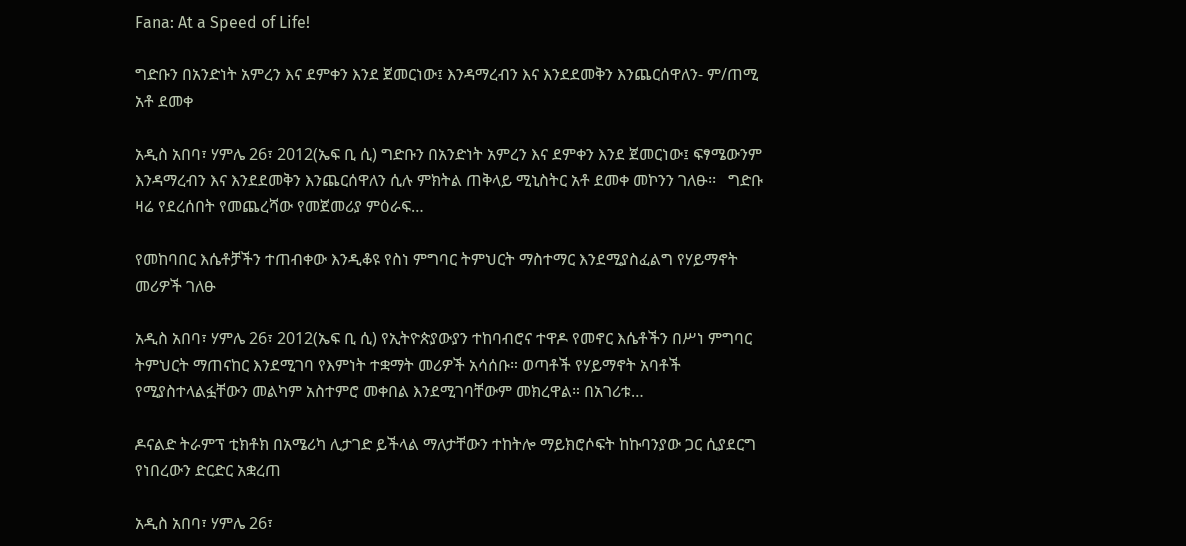Fana: At a Speed of Life!

ግድቡን በአንድነት አምረን እና ደምቀን እንደ ጀመርነው፤ እንዳማረብን እና እንደደመቅን እንጨርሰዋለን- ም/ጠሚ አቶ ደመቀ

አዲስ አበባ፣ ሃምሌ 26፣ 2012(ኤፍ ቢ ሲ) ግድቡን በአንድነት አምረን እና ደምቀን እንደ ጀመርነው፤ ፍፃሜውንም እንዳማረብን እና እንደደመቅን እንጨርሰዋለን ሲሉ ምክትል ጠቅላይ ሚኒስትር አቶ ደመቀ መኮንን ገለፁ፡፡   ግድቡ ዛሬ የደረሰበት የመጨረሻው የመጀመሪያ ምዕራፍ…

የመከባበር እሴቶቻችን ተጠብቀው እንዲቆዩ የስነ ምግባር ትምህርት ማስተማር እንደሚያስፈልግ የሃይማኖት መሪዎች ገለፁ

አዲስ አበባ፣ ሃምሌ 26፣ 2012(ኤፍ ቢ ሲ) የኢትዮጵያውያን ተከባብሮና ተዋዶ የመኖር እሴቶችን በሥነ ምግባር ትምህርት ማጠናከር እንደሚገባ የእምነት ተቋማት መሪዎች አሳሰቡ። ወጣቶች የሃይማኖት አባቶች የሚያስተላልፏቸውን መልካም አስተምሮ መቀበል እንደሚገባቸውም መክረዋል። በአገሪቱ…

ዶናልድ ትራምፕ ቲክቶክ በአሜሪካ ሊታገድ ይችላል ማለታቸውን ተከትሎ ማይክሮሶፍት ከኩባንያው ጋር ሲያደርግ የነበረውን ድርድር አቋረጠ

አዲስ አበባ፣ ሃምሌ 26፣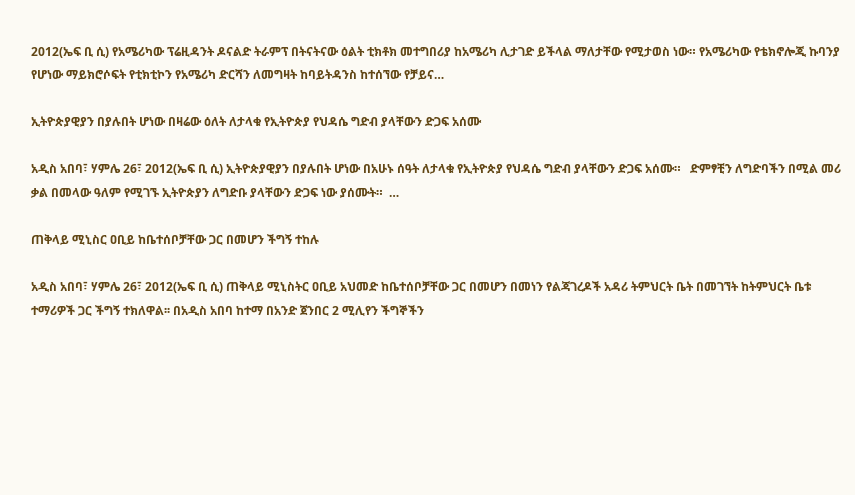2012(ኤፍ ቢ ሲ) የአሜሪካው ፕሬዚዳንት ዶናልድ ትራምፕ በትናትናው ዕልት ቲክቶክ መተግበሪያ ከአሜሪካ ሊታገድ ይችላል ማለታቸው የሚታወስ ነው። የአሜሪካው የቴክኖሎጂ ኩባንያ የሆነው ማይክሮሶፍት የቲክቲኮን የአሜሪካ ድርሻን ለመግዛት ከባይትዳንስ ከተሰኘው የቻይና…

ኢትዮጵያዊያን በያሉበት ሆነው በዛሬው ዕለት ለታላቁ የኢትዮጵያ የህዳሴ ግድብ ያላቸውን ድጋፍ አሰሙ

አዲስ አበባ፣ ሃምሌ 26፣ 2012(ኤፍ ቢ ሲ) ኢትዮጵያዊያን በያሉበት ሆነው በአሁኑ ሰዓት ለታላቁ የኢትዮጵያ የህዳሴ ግድብ ያላቸውን ድጋፍ አሰሙ።   ድምፃቺን ለግድባችን በሚል መሪ ቃል በመላው ዓለም የሚገኙ ኢትዮጵያን ለግድቡ ያላቸውን ድጋፍ ነው ያሰሙት።  …

ጠቅላይ ሚኒስር ዐቢይ ከቤተሰቦቻቸው ጋር በመሆን ችግኝ ተከሉ

አዲስ አበባ፣ ሃምሌ 26፣ 2012(ኤፍ ቢ ሲ) ጠቅላይ ሚኒስትር ዐቢይ አህመድ ከቤተሰቦቻቸው ጋር በመሆን በመነን የልጃገረዶች አዳሪ ትምህርት ቤት በመገኘት ከትምህርት ቤቱ ተማሪዎች ጋር ችግኝ ተክለዋል፡፡ በአዲስ አበባ ከተማ በአንድ ጀንበር 2 ሚሊየን ችግኞችን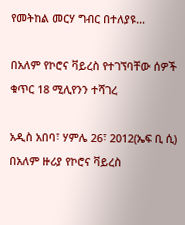የመትከል መርሃ ግብር በተለያዩ…

በአለም የኮሮና ቫይረስ የተገኘባቸው ሰዎች ቁጥር 18 ሚሊየንን ተሻገረ

አዲስ አበባ፣ ሃምሌ 26፣ 2012(ኤፍ ቢ ሲ) በአለም ዙሪያ የኮሮና ቫይረስ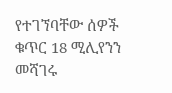የተገኘባቸው ሰዎች ቁጥር 18 ሚሊየንን መሻገሩ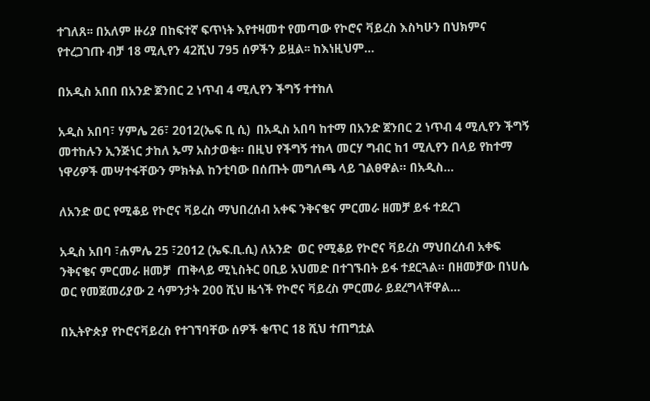ተገለጸ፡፡ በአለም ዙሪያ በከፍተኛ ፍጥነት እየተዛመተ የመጣው የኮሮና ቫይረስ እስካሁን በህክምና የተረጋገጡ ብቻ 18 ሚሊየን 42ሺህ 795 ሰዎችን ይዟል፡፡ ከእነዚህም…

በአዲስ አበበ በአንድ ጀንበር 2 ነጥብ 4 ሚሊየን ችግኝ ተተከለ

አዲስ አበባ፣ ሃምሌ 26፣ 2012(ኤፍ ቢ ሲ)  በአዲስ አበባ ከተማ በአንድ ጀንበር 2 ነጥብ 4 ሚሊየን ችግኝ መተከሉን ኢንጅነር ታከለ ኡማ አስታወቁ። በዚህ የችግኝ ተከላ መርሃ ግብር ከ1 ሚሊየን በላይ የከተማ ነዋሪዎች መሣተፋቸውን ምክትል ከንቲባው በሰጡት መግለጫ ላይ ገልፀዋል። በአዲስ…

ለአንድ ወር የሚቆይ የኮሮና ቫይረስ ማህበረሰብ አቀፍ ንቅናቄና ምርመራ ዘመቻ ይፋ ተደረገ

አዲስ አበባ ፣ሐምሌ 25 ፣2012 (ኤፍ.ቢ.ሲ) ለአንድ  ወር የሚቆይ የኮሮና ቫይረስ ማህበረሰብ አቀፍ ንቅናቄና ምርመራ ዘመቻ  ጠቅላይ ሚኒስትር ዐቢይ አህመድ በተገኙበት ይፋ ተደርጓል። በዘመቻው በነሀሴ ወር የመጀመሪያው 2 ሳምንታት 200 ሺህ ዜጎች የኮሮና ቫይረስ ምርመራ ይደረግላቸዋል…

በኢትዮጵያ የኮሮናቫይረስ የተገኘባቸው ሰዎች ቁጥር 18 ሺህ ተጠግቷል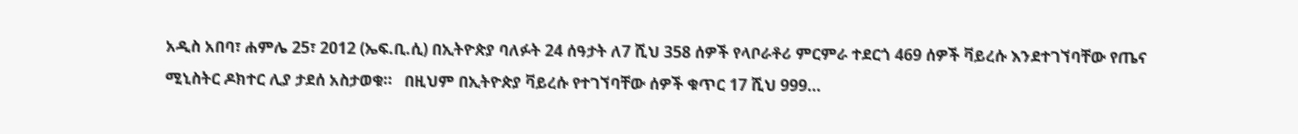አዲስ አበባ፣ ሐምሌ 25፣ 2012 (ኤፍ.ቢ.ሲ) በኢትዮጵያ ባለፉት 24 ሰዓታት ለ7 ሺህ 358 ሰዎች የላቦራቶሪ ምርምራ ተደርጎ 469 ሰዎች ቫይረሱ እንደተገኘባቸው የጤና ሚኒስትር ዶክተር ሊያ ታደሰ አስታወቁ።   በዚህም በኢትዮጵያ ቫይረሱ የተገኘባቸው ሰዎች ቁጥር 17 ሺህ 999…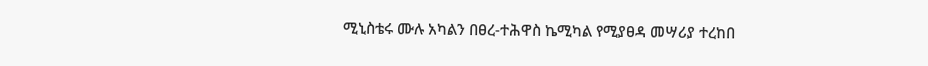ሚኒስቴሩ ሙሉ አካልን በፀረ-ተሕዋስ ኬሚካል የሚያፀዳ መሣሪያ ተረከበ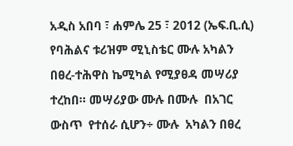አዲስ አበባ ፣ ሐምሌ 25 ፣ 2012 (ኤፍ.ቢ.ሲ) የባሕልና ቱሪዝም ሚኒስቴር ሙሉ አካልን በፀረ-ተሕዋስ ኬሚካል የሚያፀዳ መሣሪያ ተረከበ። መሣሪያው ሙሉ በሙሉ  በአገር  ውስጥ  የተሰራ ሲሆን÷ ሙሉ  አካልን በፀረ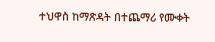ተህዋስ ከማጽዳት በተጨማሪ የሙቀት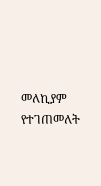መለኪያም የተገጠመለት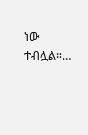ነው ተብሏል።…